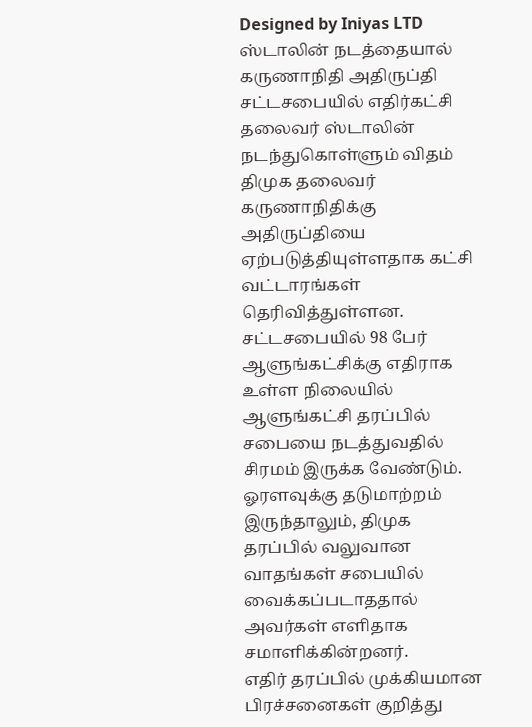Designed by Iniyas LTD
ஸ்டாலின் நடத்தையால் கருணாநிதி அதிருப்தி
சட்டசபையில் எதிர்கட்சி தலைவர் ஸ்டாலின் நடந்துகொள்ளும் விதம் திமுக தலைவர் கருணாநிதிக்கு அதிருப்தியை ஏற்படுத்தியுள்ளதாக கட்சி வட்டாரங்கள் தெரிவித்துள்ளன. சட்டசபையில் 98 பேர் ஆளுங்கட்சிக்கு எதிராக உள்ள நிலையில் ஆளுங்கட்சி தரப்பில் சபையை நடத்துவதில் சிரமம் இருக்க வேண்டும். ஓரளவுக்கு தடுமாற்றம் இருந்தாலும், திமுக தரப்பில் வலுவான வாதங்கள் சபையில் வைக்கப்படாததால் அவர்கள் எளிதாக சமாளிக்கின்றனர்.
எதிர் தரப்பில் முக்கியமான பிரச்சனைகள் குறித்து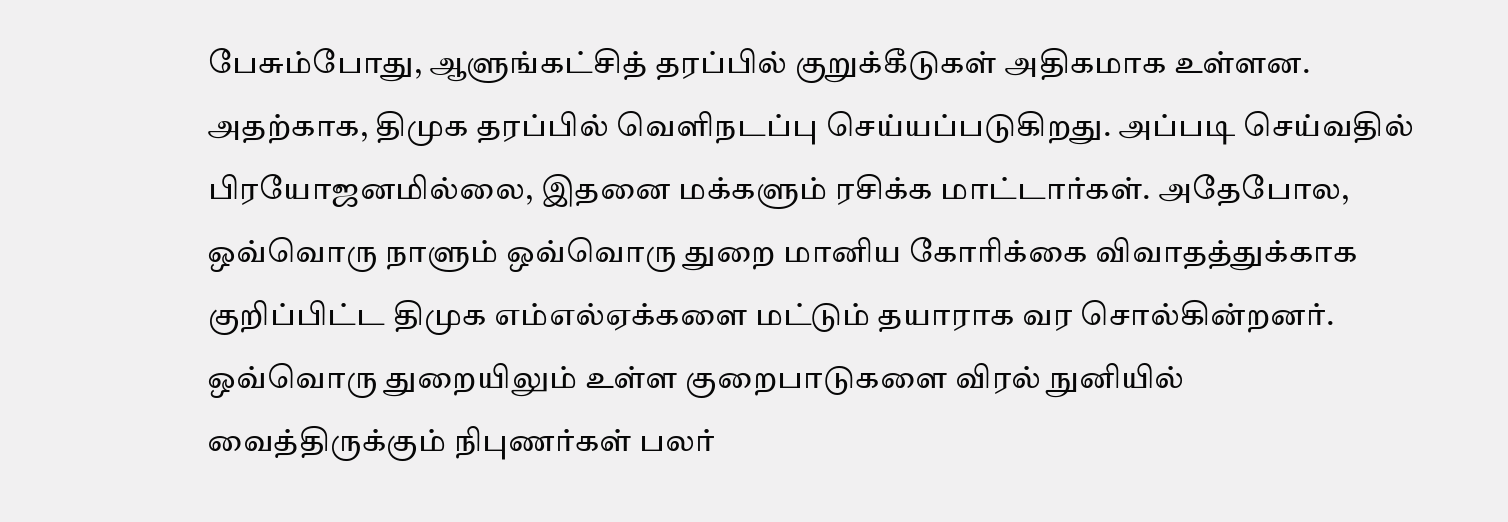பேசும்போது, ஆளுங்கட்சித் தரப்பில் குறுக்கீடுகள் அதிகமாக உள்ளன. அதற்காக, திமுக தரப்பில் வெளிநடப்பு செய்யப்படுகிறது. அப்படி செய்வதில் பிரயோஜனமில்லை, இதனை மக்களும் ரசிக்க மாட்டார்கள். அதேபோல, ஒவ்வொரு நாளும் ஒவ்வொரு துறை மானிய கோரிக்கை விவாதத்துக்காக குறிப்பிட்ட திமுக எம்எல்ஏக்களை மட்டும் தயாராக வர சொல்கின்றனர். ஒவ்வொரு துறையிலும் உள்ள குறைபாடுகளை விரல் நுனியில் வைத்திருக்கும் நிபுணர்கள் பலர்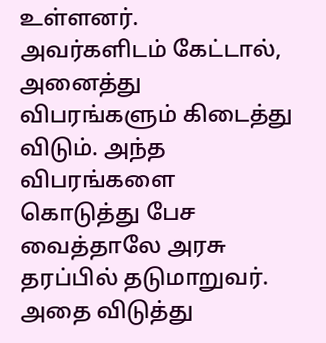உள்ளனர்.
அவர்களிடம் கேட்டால், அனைத்து விபரங்களும் கிடைத்து விடும். அந்த விபரங்களை கொடுத்து பேச வைத்தாலே அரசு தரப்பில் தடுமாறுவர். அதை விடுத்து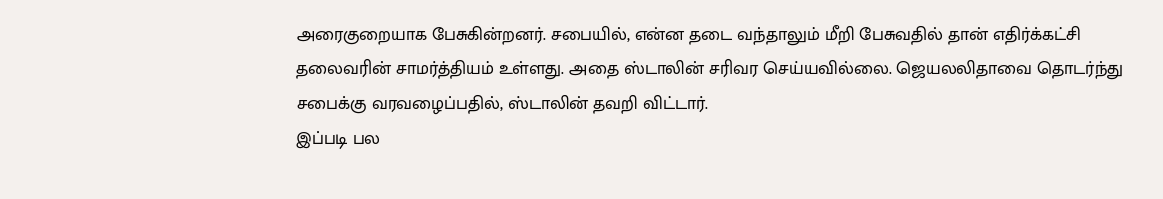அரைகுறையாக பேசுகின்றனர். சபையில், என்ன தடை வந்தாலும் மீறி பேசுவதில் தான் எதிர்க்கட்சி தலைவரின் சாமர்த்தியம் உள்ளது. அதை ஸ்டாலின் சரிவர செய்யவில்லை. ஜெயலலிதாவை தொடர்ந்து சபைக்கு வரவழைப்பதில், ஸ்டாலின் தவறி விட்டார்.
இப்படி பல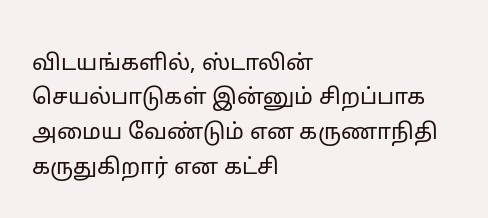விடயங்களில், ஸ்டாலின் செயல்பாடுகள் இன்னும் சிறப்பாக அமைய வேண்டும் என கருணாநிதி கருதுகிறார் என கட்சி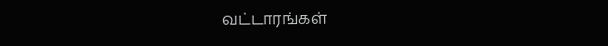வட்டாரங்கள்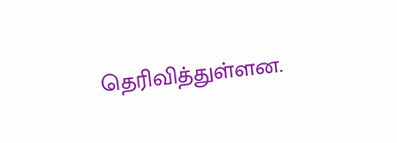தெரிவித்துள்ளன.